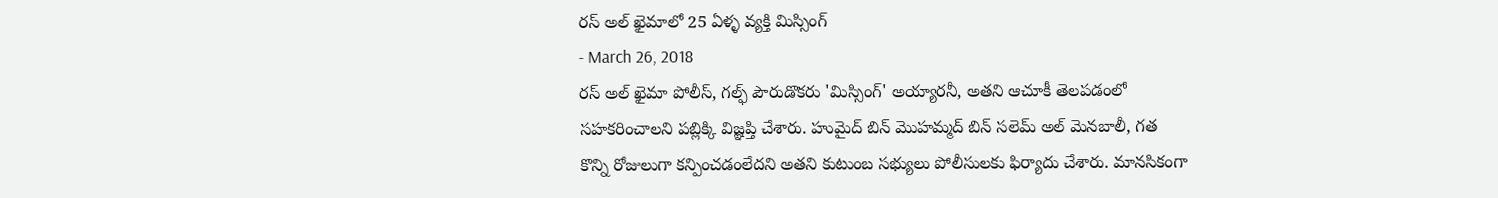రస్ అల్ ఖైమాలో 25 ఏళ్ళ వ్యక్తి మిస్సింగ్
- March 26, 2018
రస్ అల్ ఖైమా పోలీస్, గల్ఫ్ పౌరుడొకరు 'మిస్సింగ్' అయ్యారనీ, అతని ఆచూకీ తెలపడంలో సహకరించాలని పబ్లిక్కి విజ్ఞప్తి చేశారు. హుమైద్ బిన్ మొహమ్మద్ బిన్ సలెమ్ అల్ మెనబాలీ, గత కొన్ని రోజులుగా కన్పించడంలేదని అతని కుటుంబ సభ్యులు పోలీసులకు ఫిర్యాదు చేశారు. మానసికంగా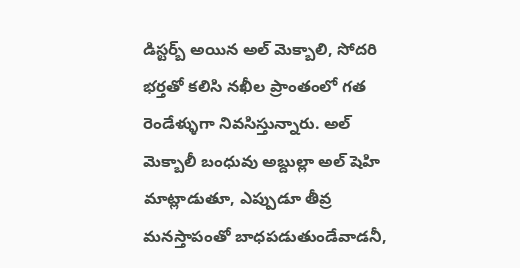డిస్టర్బ్ అయిన అల్ మెక్బాలి, సోదరి భర్తతో కలిసి నఖీల ప్రాంతంలో గత రెండేళ్ళుగా నివసిస్తున్నారు. అల్ మెక్బాలీ బంధువు అబ్దుల్లా అల్ షెహి మాట్లాడుతూ, ఎప్పుడూ తీవ్ర మనస్తాపంతో బాధపడుతుండేవాడనీ,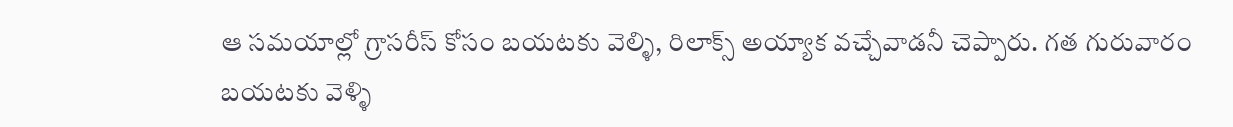ఆ సమయాల్లో గ్రాసరీస్ కోసం బయటకు వెల్ళి, రిలాక్స్ అయ్యాక వచ్చేవాడనీ చెప్పారు. గత గురువారం బయటకు వెళ్ళి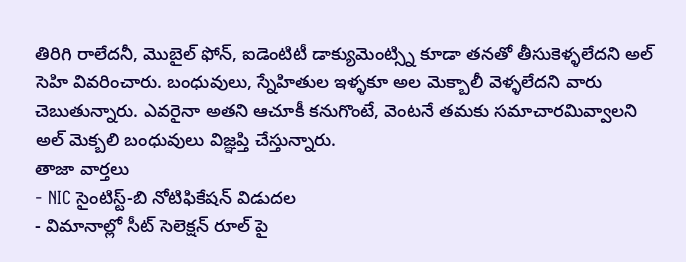తిరిగి రాలేదనీ, మొబైల్ ఫోన్, ఐడెంటిటీ డాక్యుమెంట్స్ని కూడా తనతో తీసుకెళ్ళలేదని అల్ సెహి వివరించారు. బంధువులు, స్నేహితుల ఇళ్ళకూ అల మెక్బాలీ వెళ్ళలేదని వారు చెబుతున్నారు. ఎవరైనా అతని ఆచూకీ కనుగొంటే, వెంటనే తమకు సమాచారమివ్వాలని అల్ మెక్బలి బంధువులు విజ్ఞప్తి చేస్తున్నారు.
తాజా వార్తలు
- NIC సైంటిస్ట్-బి నోటిఫికేషన్ విడుదల
- విమానాల్లో సీట్ సెలెక్షన్ రూల్ పై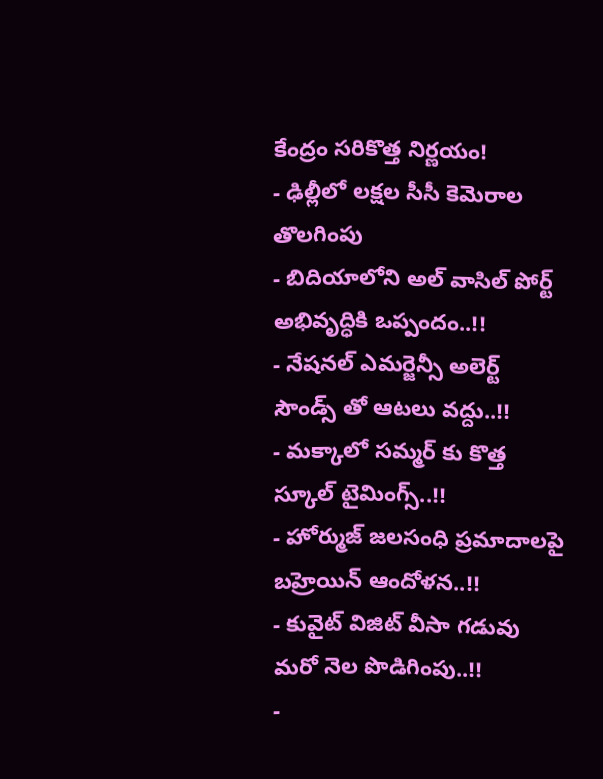కేంద్రం సరికొత్త నిర్ణయం!
- ఢిల్లీలో లక్షల సీసీ కెమెరాల తొలగింపు
- బిదియాలోని అల్ వాసిల్ పోర్ట్ అభివృద్ధికి ఒప్పందం..!!
- నేషనల్ ఎమర్జెన్సీ అలెర్ట్ సౌండ్స్ తో ఆటలు వద్దు..!!
- మక్కాలో సమ్మర్ కు కొత్త స్కూల్ టైమింగ్స్..!!
- హోర్ముజ్ జలసంధి ప్రమాదాలపై బహ్రెయిన్ ఆందోళన..!!
- కువైట్ విజిట్ వీసా గడువు మరో నెల పొడిగింపు..!!
-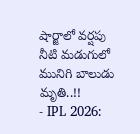షార్జాలో వర్షపు నీటి మడుగులో మునిగి బాలుడు మృతి..!!
- IPL 2026: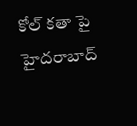కోల్ కతా పై హైదరాబాద్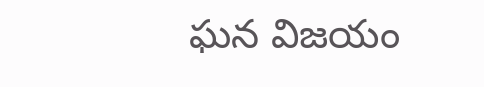ఘన విజయం